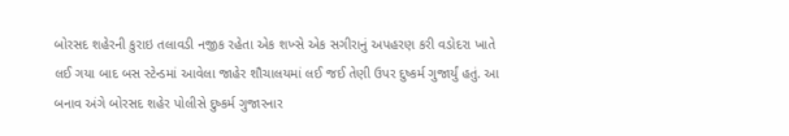બોરસદ શહેરની કુરાઇ તલાવડી નજીક રહેતા એક શખ્સે એક સગીરાનું અપહરણ કરી વડોદરા ખાતે લઈ ગયા બાદ બસ સ્ટેન્ડમાં આવેલા જાહેર શૌચાલયમાં લઈ જઈ તેણી ઉપર દુષ્કર્મ ગુજાર્યું હતું. આ બનાવ અંગે બોરસદ શહેર પોલીસે દુષ્કર્મ ગુજારનાર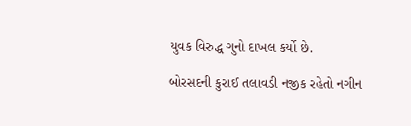યુવક વિરુદ્ધ ગુનો દાખલ કર્યો છે.

બોરસદની કુરાઈ તલાવડી નજીક રહેતો નગીન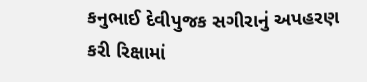કનુભાઈ દેવીપુજક સગીરાનું અપહરણ કરી રિક્ષામાં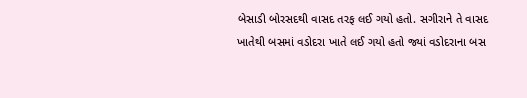બેસાડી બોરસદથી વાસદ તરફ લઈ ગયો હતો. સગીરાને તે વાસદ ખાતેથી બસમાં વડોદરા ખાતે લઈ ગયો હતો જ્યાં વડોદરાના બસ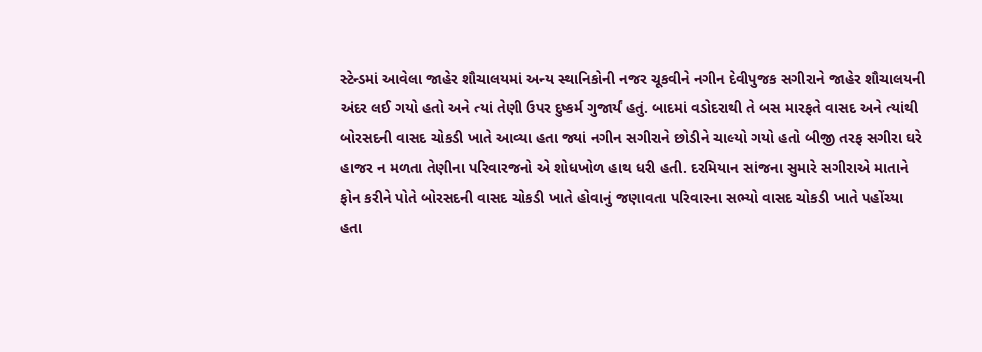સ્ટેન્ડમાં આવેલા જાહેર શૌચાલયમાં અન્ય સ્થાનિકોની નજર ચૂકવીને નગીન દેવીપુજક સગીરાને જાહેર શૌચાલયની અંદર લઈ ગયો હતો અને ત્યાં તેણી ઉપર દુષ્કર્મ ગુજાર્યં હતું. બાદમાં વડોદરાથી તે બસ મારફતે વાસદ અને ત્યાંથી બોરસદની વાસદ ચોકડી ખાતે આવ્યા હતા જ્યાં નગીન સગીરાને છોડીને ચાલ્યો ગયો હતો બીજી તરફ સગીરા ઘરે હાજર ન મળતા તેણીના પરિવારજનો એ શોધખોળ હાથ ધરી હતી. દરમિયાન સાંજના સુમારે સગીરાએ માતાને ફોન કરીને પોતે બોરસદની વાસદ ચોકડી ખાતે હોવાનું જણાવતા પરિવારના સભ્યો વાસદ ચોકડી ખાતે પહોંચ્યા હતા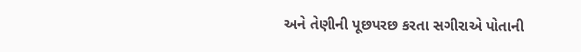અને તેણીની પૂછપરછ કરતા સગીરાએ પોતાની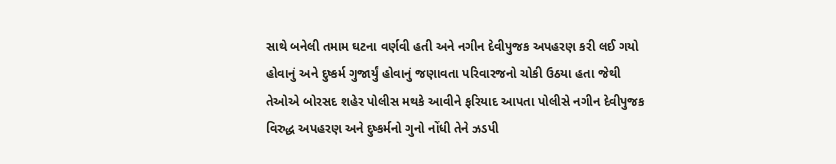સાથે બનેલી તમામ ઘટના વર્ણવી હતી અને નગીન દેવીપુજક અપહરણ કરી લઈ ગયો હોવાનું અને દુષ્કર્મ ગુજાર્યું હોવાનું જણાવતા પરિવારજનો ચોકી ઉઠયા હતા જેથી તેઓએ બોરસદ શહેર પોલીસ મથકે આવીને ફરિયાદ આપતા પોલીસે નગીન દેવીપુજક વિરુદ્ધ અપહરણ અને દુષ્કર્મનો ગુનો નોંધી તેને ઝડપી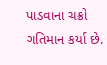પાડવાના ચક્રો ગતિમાન કર્યા છે.